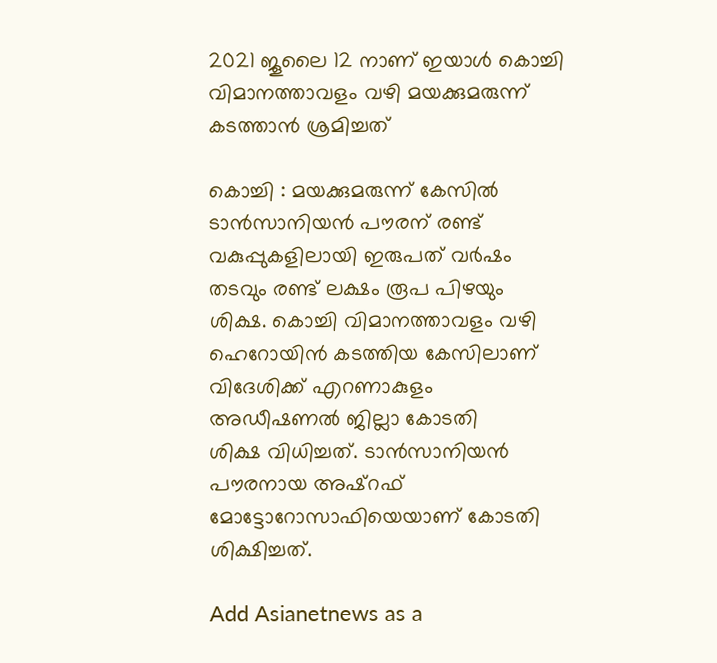2021 ജൂലൈ 12 നാണ് ഇയാള്‍ കൊച്ചി വിമാനത്താവളം വഴി മയക്കുമരുന്ന് കടത്താൻ ശ്രമിച്ചത്

കൊച്ചി : മയക്കുമരുന്ന് കേസിൽ ടാൻസാനിയൻ പൗരന് രണ്ട് വകുപ്പുകളിലായി ഇരുപത് വർഷം തടവും രണ്ട് ലക്ഷം രൂപ പിഴയും ശിക്ഷ. കൊച്ചി വിമാനത്താവളം വഴി ഹെറോയിൻ കടത്തിയ കേസിലാണ് വിദേശിക്ക് എറണാകുളം അഡീഷണൽ ജില്ലാ കോടതി
ശിക്ഷ വിധിച്ചത്. ടാൻസാനിയൻ പൗരനായ അഷ്‌റഫ് മോട്ടോറോസാഫിയെയാണ് കോടതി ശിക്ഷിച്ചത്.

Add Asianetnews as a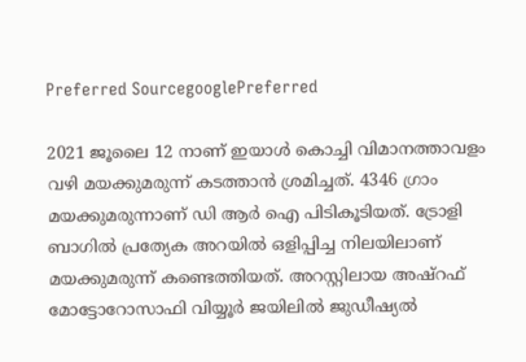Preferred SourcegooglePreferred

2021 ജൂലൈ 12 നാണ് ഇയാള്‍ കൊച്ചി വിമാനത്താവളം വഴി മയക്കുമരുന്ന് കടത്താൻ ശ്രമിച്ചത്. 4346 ഗ്രാം മയക്കുമരുന്നാണ് ഡി ആര്‍ ഐ പിടികൂടിയത്. ട്രോളി ബാഗിൽ പ്രത്യേക അറയിൽ ഒളിപ്പിച്ച നിലയിലാണ് മയക്കുമരുന്ന് കണ്ടെത്തിയത്. അറസ്റ്റിലായ അഷ്‌റഫ് മോട്ടോറോസാഫി വിയ്യൂർ ജയിലിൽ ജുഡീഷ്യൽ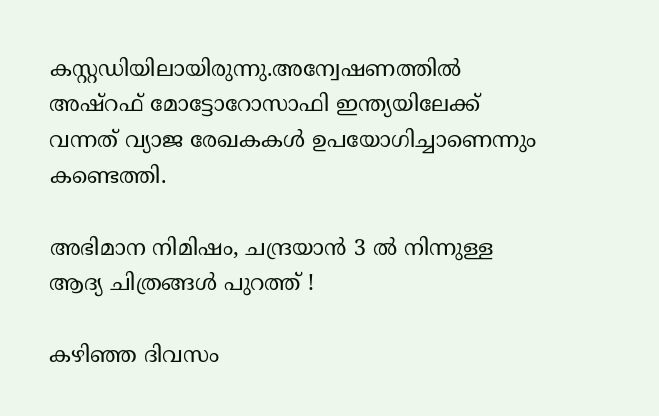കസ്റ്റഡിയിലായിരുന്നു.അന്വേഷണത്തില്‍ അഷ്‌റഫ് മോട്ടോറോസാഫി ഇന്ത്യയിലേക്ക് വന്നത് വ്യാജ രേഖകകള്‍ ഉപയോഗിച്ചാണെന്നും കണ്ടെത്തി.

അഭിമാന നിമിഷം, ചന്ദ്രയാൻ 3 ൽ നിന്നുള്ള ആദ്യ ചിത്രങ്ങൾ പുറത്ത് !

കഴിഞ്ഞ ദിവസം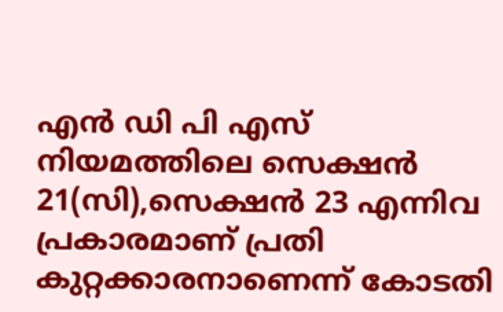എൻ ഡി പി എസ് നിയമത്തിലെ സെക്ഷൻ 21(സി),സെക്ഷൻ 23 എന്നിവ പ്രകാരമാണ് പ്രതി കുറ്റക്കാരനാണെന്ന് കോടതി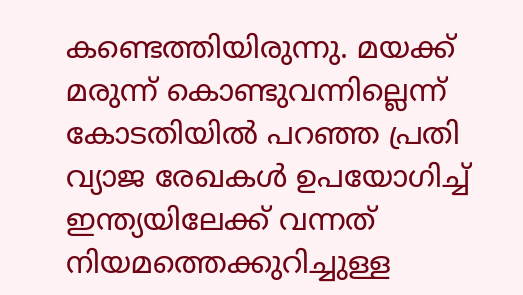കണ്ടെത്തിയിരുന്നു. മയക്ക് മരുന്ന് കൊണ്ടുവന്നില്ലെന്ന് കോടതിയില്‍ പറഞ്ഞ പ്രതി വ്യാജ രേഖകള്‍ ഉപയോഗിച്ച് ഇന്ത്യയിലേക്ക് വന്നത് നിയമത്തെക്കുറിച്ചുള്ള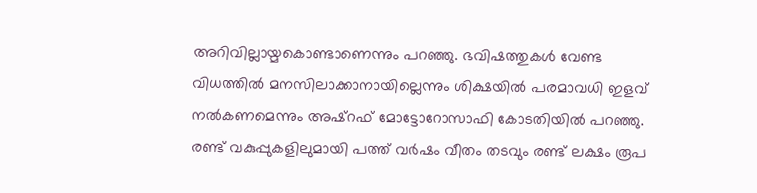അറിവില്ലായ്മകൊണ്ടാണെന്നും പറഞ്ഞു. ഭവിഷത്തുകള്‍ വേണ്ട വിധത്തില്‍ മനസിലാക്കാനായില്ലെന്നും ശിക്ഷയില്‍ പരമാവധി ഇളവ് നല്‍കണമെന്നും അഷ്‌റഫ് മോട്ടോറോസാഫി കോടതിയില്‍ പറഞ്ഞു. രണ്ട് വകുപ്പുകളിലുമായി പത്ത് വര്‍ഷം വീതം തടവും രണ്ട് ലക്ഷം രൂപ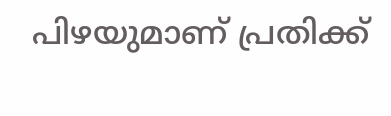പിഴയുമാണ് പ്രതിക്ക്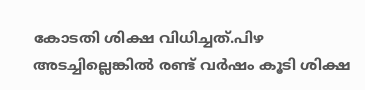കോടതി ശിക്ഷ വിധിച്ചത്.പിഴ അടച്ചില്ലെങ്കില്‍ രണ്ട് വര്‍ഷം കൂടി ശിക്ഷ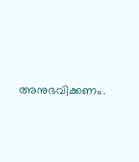അനുഭവിക്കണം.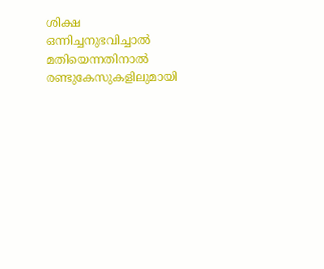ശിക്ഷ ഒന്നിച്ചനുഭവിച്ചാല്‍ മതിയെന്നതിനാല്‍ രണ്ടുകേസുകളിലുമായി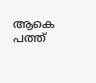ആകെ പത്ത്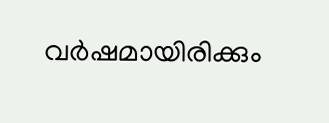വര്‍ഷമായിരിക്കും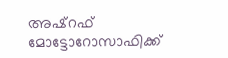അഷ്‌റഫ് മോട്ടോറോസാഫിക്ക്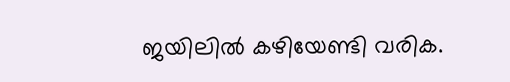ജയിലില്‍ കഴിയേണ്ടി വരിക.